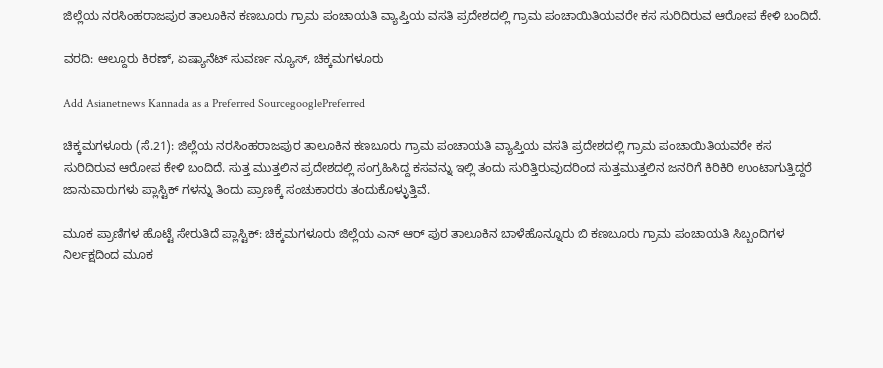ಜಿಲ್ಲೆಯ ನರಸಿಂಹರಾಜಪುರ ತಾಲೂಕಿನ ಕಣಬೂರು ಗ್ರಾಮ ಪಂಚಾಯತಿ ವ್ಯಾಪ್ತಿಯ ವಸತಿ ಪ್ರದೇಶದಲ್ಲಿ ಗ್ರಾಮ ಪಂಚಾಯಿತಿಯವರೇ ಕಸ ಸುರಿದಿರುವ ಆರೋಪ ಕೇಳಿ ಬಂದಿದೆ.

ವರದಿ: ಆಲ್ದೂರು ಕಿರಣ್, ಏಷ್ಯಾನೆಟ್ ಸುವರ್ಣ ನ್ಯೂಸ್, ಚಿಕ್ಕಮಗಳೂರು

Add Asianetnews Kannada as a Preferred SourcegooglePreferred

ಚಿಕ್ಕಮಗಳೂರು (ಸೆ.21): ಜಿಲ್ಲೆಯ ನರಸಿಂಹರಾಜಪುರ ತಾಲೂಕಿನ ಕಣಬೂರು ಗ್ರಾಮ ಪಂಚಾಯತಿ ವ್ಯಾಪ್ತಿಯ ವಸತಿ ಪ್ರದೇಶದಲ್ಲಿ ಗ್ರಾಮ ಪಂಚಾಯಿತಿಯವರೇ ಕಸ ಸುರಿದಿರುವ ಆರೋಪ ಕೇಳಿ ಬಂದಿದೆ. ಸುತ್ತ ಮುತ್ತಲಿನ ಪ್ರದೇಶದಲ್ಲಿ ಸಂಗ್ರಹಿಸಿದ್ದ ಕಸವನ್ನು ಇಲ್ಲಿ ತಂದು ಸುರಿತ್ತಿರುವುದರಿಂದ ಸುತ್ತಮುತ್ತಲಿನ ಜನರಿಗೆ ಕಿರಿಕಿರಿ ಉಂಟಾಗುತ್ತಿದ್ದರೆ ಜಾನುವಾರುಗಳು ಪ್ಲಾಸ್ಟಿಕ್ ಗಳನ್ನು ತಿಂದು ಪ್ರಾಣಕ್ಕೆ ಸಂಚುಕಾರರು ತಂದುಕೊಳ್ಳುತ್ತಿವೆ.

ಮೂಕ ಪ್ರಾಣಿಗಳ ಹೊಟ್ಟೆ ಸೇರುತಿದೆ ಪ್ಲಾಸ್ಟಿಕ್: ಚಿಕ್ಕಮಗಳೂರು ಜಿಲ್ಲೆಯ ಎನ್ ಆರ್ ಪುರ ತಾಲೂಕಿನ ಬಾಳೆಹೊನ್ನೂರು ಬಿ ಕಣಬೂರು ಗ್ರಾಮ ಪಂಚಾಯತಿ ಸಿಬ್ಬಂದಿಗಳ ನಿರ್ಲಕ್ಷದಿಂದ ಮೂಕ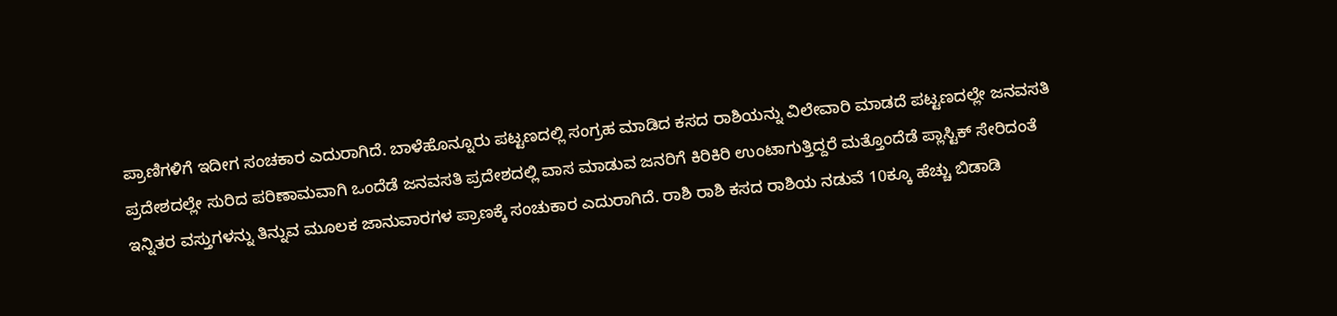ಪ್ರಾಣಿಗಳಿಗೆ ಇದೀಗ ಸಂಚಕಾರ ಎದುರಾಗಿದೆ. ಬಾಳೆಹೊನ್ನೂರು ಪಟ್ಟಣದಲ್ಲಿ ಸಂಗ್ರಹ ಮಾಡಿದ ಕಸದ ರಾಶಿಯನ್ನು ವಿಲೇವಾರಿ ಮಾಡದೆ ಪಟ್ಟಣದಲ್ಲೇ ಜನವಸತಿ ಪ್ರದೇಶದಲ್ಲೇ ಸುರಿದ ಪರಿಣಾಮವಾಗಿ ಒಂದೆಡೆ ಜನವಸತಿ ಪ್ರದೇಶದಲ್ಲಿ ವಾಸ ಮಾಡುವ ಜನರಿಗೆ ಕಿರಿಕಿರಿ ಉಂಟಾಗುತ್ತಿದ್ದರೆ ಮತ್ತೊಂದೆಡೆ ಪ್ಲಾಸ್ಟಿಕ್ ಸೇರಿದಂತೆ ಇನ್ನಿತರ ವಸ್ತುಗಳನ್ನು ತಿನ್ನುವ ಮೂಲಕ ಜಾನುವಾರಗಳ ಪ್ರಾಣಕ್ಕೆ ಸಂಚುಕಾರ ಎದುರಾಗಿದೆ. ರಾಶಿ ರಾಶಿ ಕಸದ ರಾಶಿಯ ನಡುವೆ 10ಕ್ಕೂ ಹೆಚ್ಚು ಬಿಡಾಡಿ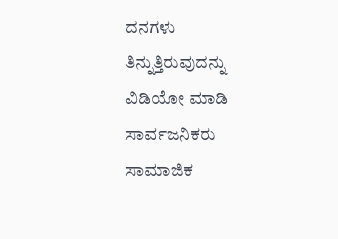ದನಗಳು ತಿನ್ನುತ್ತಿರುವುದನ್ನು ವಿಡಿಯೋ ಮಾಡಿ ಸಾರ್ವಜನಿಕರು ಸಾಮಾಜಿಕ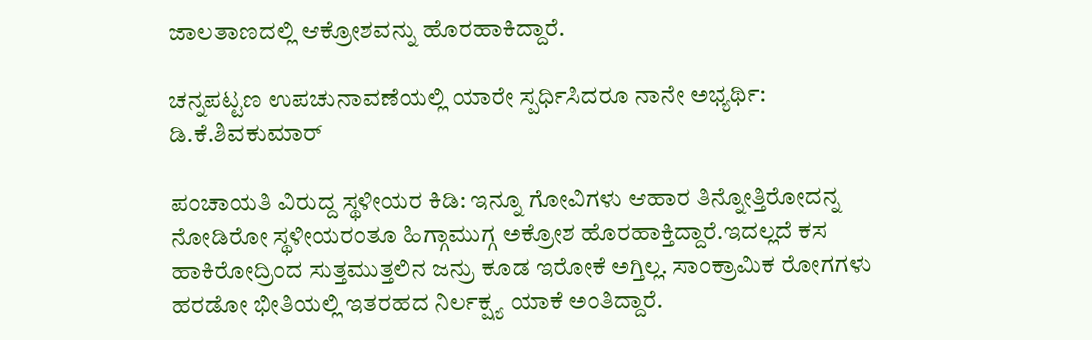ಜಾಲತಾಣದಲ್ಲಿ ಆಕ್ರೋಶವನ್ನು ಹೊರಹಾಕಿದ್ದಾರೆ.

ಚನ್ನಪಟ್ಟಣ ಉಪಚುನಾವಣೆಯಲ್ಲಿ ಯಾರೇ ಸ್ಪರ್ಧಿಸಿದರೂ ನಾನೇ ಅಭ್ಯರ್ಥಿ: ಡಿ.ಕೆ.ಶಿವಕುಮಾರ್

ಪಂಚಾಯತಿ ವಿರುದ್ದ ಸ್ಥಳೀಯರ ಕಿಡಿ: ಇನ್ನೂ ಗೋವಿಗಳು ಆಹಾರ ತಿನ್ನೋತ್ತಿರೋದನ್ನ ನೋಡಿರೋ ಸ್ಥಳೀಯರಂತೂ ಹಿಗ್ಗಾಮುಗ್ಗ ಅಕ್ರೋಶ ಹೊರಹಾಕ್ತಿದ್ದಾರೆ.ಇದಲ್ಲದೆ ಕಸ ಹಾಕಿರೋದ್ರಿಂದ ಸುತ್ತಮುತ್ತಲಿನ ಜನ್ರು ಕೂಡ ಇರೋಕೆ ಅಗ್ತಿಲ್ಲ. ಸಾಂಕ್ರಾಮಿಕ ರೋಗಗಳು ಹರಡೋ ಭೀತಿಯಲ್ಲಿ ಇತರಹದ ನಿರ್ಲಕ್ಷ್ಯ ಯಾಕೆ ಅಂತಿದ್ದಾರೆ.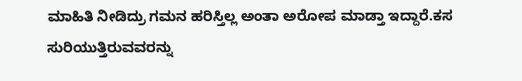ಮಾಹಿತಿ ನೀಡಿದ್ರು ಗಮನ ಹರಿಸ್ತಿಲ್ಲ ಅಂತಾ ಅರೋಪ ಮಾಡ್ತಾ ಇದ್ದಾರೆ.ಕಸ ಸುರಿಯುತ್ತಿರುವವರನ್ನು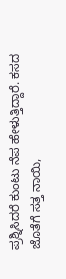ಪ್ರಶ್ನಿಸಿದರೆ ಕುಂಟು ನೆಪ ಹೇಳುತ್ತಿದ್ದಾರೆ. ಕಸದ ಜೊತೆಗೆ ಸತ್ತ ನಾಯಿ,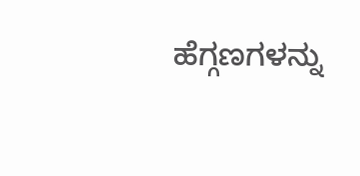ಹೆಗ್ಗಣಗಳನ್ನು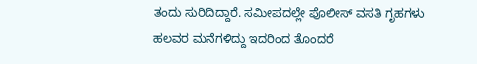ತಂದು ಸುರಿದಿದ್ದಾರೆ. ಸಮೀಪದಲ್ಲೇ ಪೊಲೀಸ್ ವಸತಿ ಗೃಹಗಳು ಹಲವರ ಮನೆಗಳಿದ್ದು ಇದರಿಂದ ತೊಂದರೆ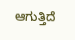ಆಗುತ್ತಿದೆ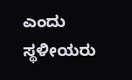ಎಂದು ಸ್ಥಳೀಯರು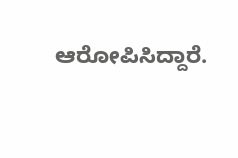ಆರೋಪಿಸಿದ್ದಾರೆ.